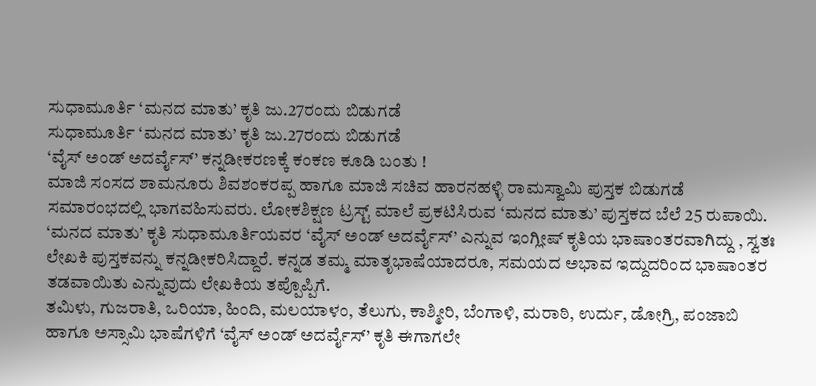ಸುಧಾಮೂರ್ತಿ ‘ಮನದ ಮಾತು’ ಕೃತಿ ಜು.27ರಂದು ಬಿಡುಗಡೆ
ಸುಧಾಮೂರ್ತಿ ‘ಮನದ ಮಾತು’ ಕೃತಿ ಜು.27ರಂದು ಬಿಡುಗಡೆ
‘ವೈಸ್ ಅಂಡ್ ಅದರ್ವೈಸ್’ ಕನ್ನಡೀಕರಣಕ್ಕೆ ಕಂಕಣ ಕೂಡಿ ಬಂತು !
ಮಾಜಿ ಸಂಸದ ಶಾಮನೂರು ಶಿವಶಂಕರಪ್ಪ ಹಾಗೂ ಮಾಜಿ ಸಚಿವ ಹಾರನಹಳ್ಳಿ ರಾಮಸ್ವಾಮಿ ಪುಸ್ತಕ ಬಿಡುಗಡೆ ಸಮಾರಂಭದಲ್ಲಿ ಭಾಗವಹಿಸುವರು. ಲೋಕಶಿಕ್ಷಣ ಟ್ರಸ್ಟ್ ಮಾಲೆ ಪ್ರಕಟಿಸಿರುವ ‘ಮನದ ಮಾತು’ ಪುಸ್ತಕದ ಬೆಲೆ 25 ರುಪಾಯಿ.
‘ಮನದ ಮಾತು’ ಕೃತಿ ಸುಧಾಮೂರ್ತಿಯವರ ‘ವೈಸ್ ಅಂಡ್ ಅದರ್ವೈಸ್’ ಎನ್ನುವ ಇಂಗ್ಲೀಷ್ ಕೃತಿಯ ಭಾಷಾಂತರವಾಗಿದ್ದು , ಸ್ವತಃ ಲೇಖಕಿ ಪುಸ್ತಕವನ್ನು ಕನ್ನಡೀಕರಿಸಿದ್ದಾರೆ. ಕನ್ನಡ ತಮ್ಮ ಮಾತೃಭಾಷೆಯಾದರೂ, ಸಮಯದ ಅಭಾವ ಇದ್ದುದರಿಂದ ಭಾಷಾಂತರ ತಡವಾಯಿತು ಎನ್ನುವುದು ಲೇಖಕಿಯ ತಪ್ಪೊಪ್ಪಿಗೆ.
ತಮಿಳು, ಗುಜರಾತಿ, ಒರಿಯಾ, ಹಿಂದಿ, ಮಲಯಾಳಂ, ತೆಲುಗು, ಕಾಶ್ಮೀರಿ, ಬೆಂಗಾಳಿ, ಮರಾಠಿ, ಉರ್ದು, ಡೋಗ್ರಿ, ಪಂಜಾಬಿ ಹಾಗೂ ಅಸ್ಸಾಮಿ ಭಾಷೆಗಳಿಗೆ ‘ವೈಸ್ ಅಂಡ್ ಅದರ್ವೈಸ್’ ಕೃತಿ ಈಗಾಗಲೇ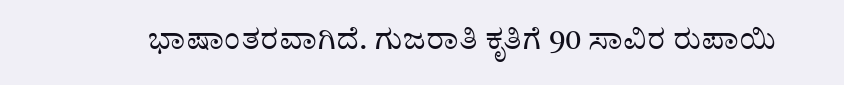ಭಾಷಾಂತರವಾಗಿದೆ. ಗುಜರಾತಿ ಕೃತಿಗೆ 90 ಸಾವಿರ ರುಪಾಯಿ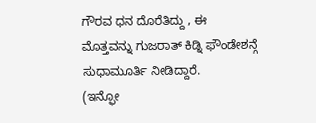ಗೌರವ ಧನ ದೊರೆತಿದ್ದು , ಈ ಮೊತ್ತವನ್ನು ಗುಜರಾತ್ ಕಿಡ್ನಿ ಫೌಂಡೇಶನ್ಗೆ ಸುಧಾಮೂರ್ತಿ ನೀಡಿದ್ದಾರೆ.
(ಇನ್ಫೋ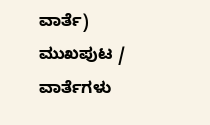ವಾರ್ತೆ)
ಮುಖಪುಟ / ವಾರ್ತೆಗಳು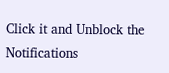Click it and Unblock the Notifications